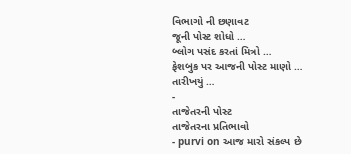વિભાગો ની છણાવટ
જૂની પોસ્ટ શોધો …
બ્લોગ પસંદ કરતાં મિત્રો …
ફેશબુક પર આજની પોસ્ટ માણો …
તારીખયું …
-
તાજેતરની પોસ્ટ
તાજેતરના પ્રતિભાવો
- purvi on આજ મારો સંકલ્પ છે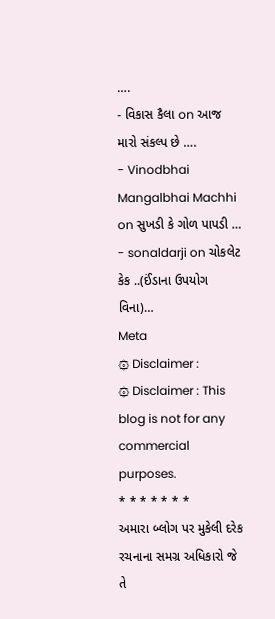….
- વિકાસ કૈલા on આજ મારો સંકલ્પ છે ….
- Vinodbhai Mangalbhai Machhi on સુખડી કે ગોળ પાપડી …
- sonaldarji on ચોકલેટ કેક ..(ઈંડાના ઉપયોગ વિના)…
Meta
۞ Disclaimer :
۞ Disclaimer : This blog is not for any commercial purposes.
* * * * * * *
અમારા બ્લોગ પર મુકેલી દરેક રચનાના સમગ્ર અધિકારો જે તે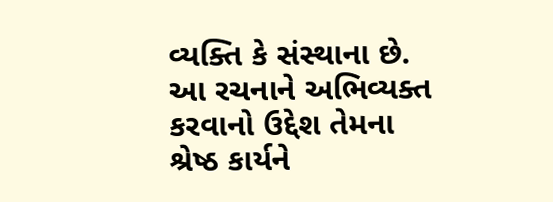વ્યક્તિ કે સંસ્થાના છે. આ રચનાને અભિવ્યક્ત કરવાનો ઉદ્દેશ તેમના શ્રેષ્ઠ કાર્યને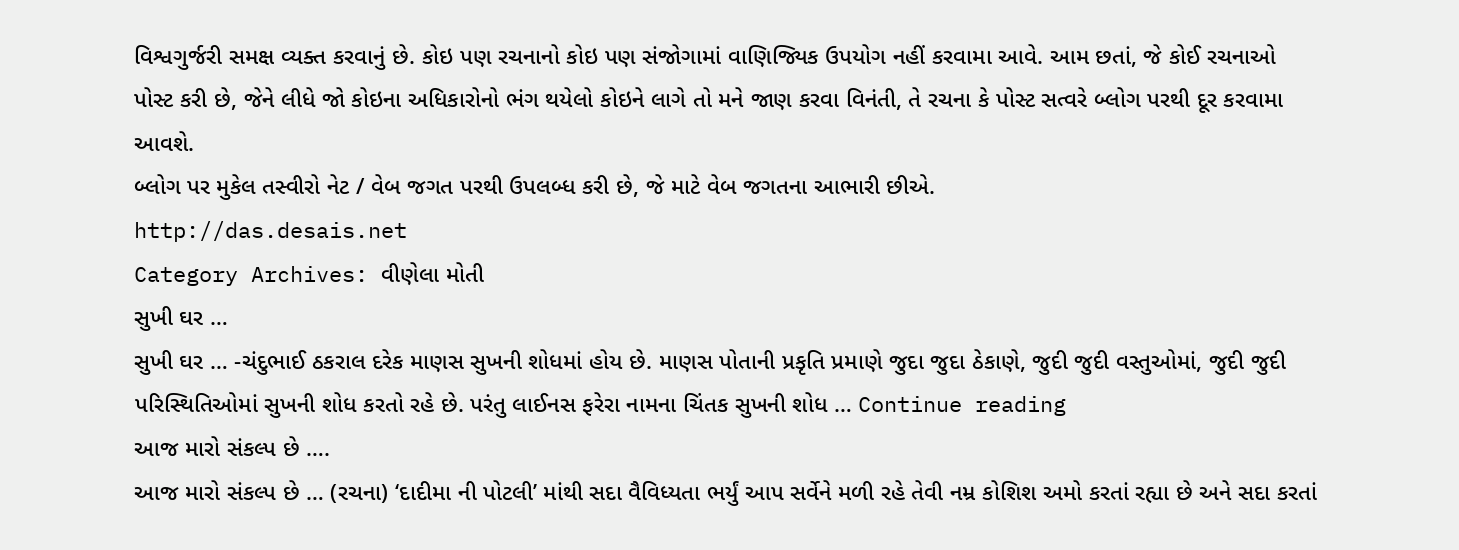વિશ્વગુર્જરી સમક્ષ વ્યક્ત કરવાનું છે. કોઇ પણ રચનાનો કોઇ પણ સંજોગામાં વાણિજ્યિક ઉપયોગ નહીં કરવામા આવે. આમ છતાં, જે કોઈ રચનાઓ પોસ્ટ કરી છે, જેને લીધે જો કોઇના અધિકારોનો ભંગ થયેલો કોઇને લાગે તો મને જાણ કરવા વિનંતી, તે રચના કે પોસ્ટ સત્વરે બ્લોગ પરથી દૂર કરવામા આવશે.
બ્લોગ પર મુકેલ તસ્વીરો નેટ / વેબ જગત પરથી ઉપલબ્ધ કરી છે, જે માટે વેબ જગતના આભારી છીએ.
http://das.desais.net
Category Archives: વીણેલા મોતી
સુખી ઘર …
સુખી ઘર … -ચંદુભાઈ ઠકરાલ દરેક માણસ સુખની શોધમાં હોય છે. માણસ પોતાની પ્રકૃતિ પ્રમાણે જુદા જુદા ઠેકાણે, જુદી જુદી વસ્તુઓમાં, જુદી જુદી પરિસ્થિતિઓમાં સુખની શોધ કરતો રહે છે. પરંતુ લાઈનસ ફરેરા નામના ચિંતક સુખની શોધ … Continue reading
આજ મારો સંકલ્પ છે ….
આજ મારો સંકલ્પ છે … (રચના) ‘દાદીમા ની પોટલી’ માંથી સદા વૈવિધ્યતા ભર્યું આપ સર્વેને મળી રહે તેવી નમ્ર કોશિશ અમો કરતાં રહ્યા છે અને સદા કરતાં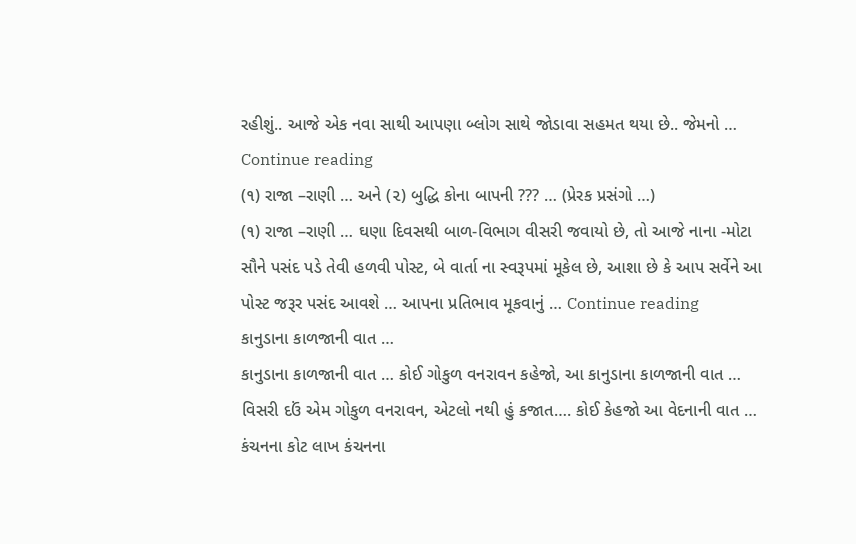રહીશું.. આજે એક નવા સાથી આપણા બ્લોગ સાથે જોડાવા સહમત થયા છે.. જેમનો … Continue reading
(૧) રાજા –રાણી … અને (૨) બુદ્ધિ કોના બાપની ??? … (પ્રેરક પ્રસંગો …)
(૧) રાજા –રાણી … ઘણા દિવસથી બાળ-વિભાગ વીસરી જવાયો છે, તો આજે નાના -મોટા સૌને પસંદ પડે તેવી હળવી પોસ્ટ, બે વાર્તા ના સ્વરૂપમાં મૂકેલ છે, આશા છે કે આપ સર્વેને આ પોસ્ટ જરૂર પસંદ આવશે … આપના પ્રતિભાવ મૂકવાનું … Continue reading
કાનુડાના કાળજાની વાત …
કાનુડાના કાળજાની વાત … કોઈ ગોકુળ વનરાવન કહેજો, આ કાનુડાના કાળજાની વાત … વિસરી દઉં એમ ગોકુળ વનરાવન, એટલો નથી હું કજાત…. કોઈ કેહજો આ વેદનાની વાત … કંચનના કોટ લાખ કંચનના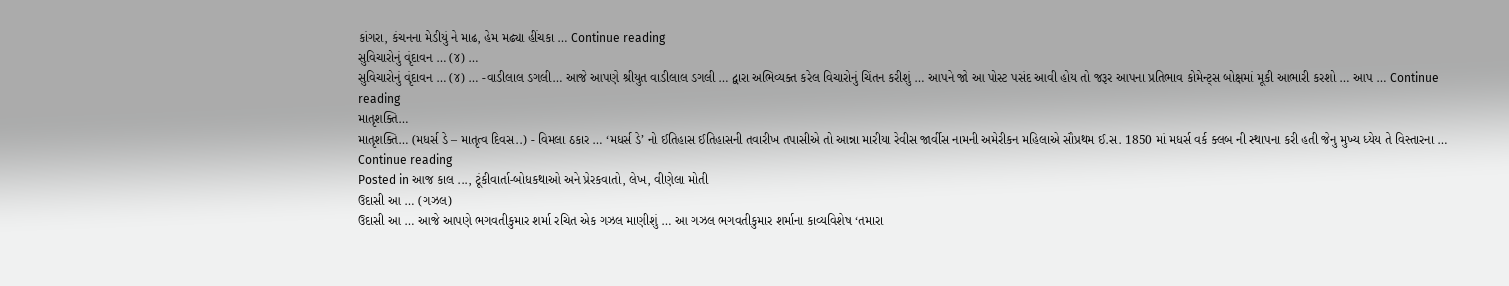કાંગરા, કંચનના મેડીયું ને માઢ, હેમ મઢ્યા હીંચકા … Continue reading
સુવિચારોનું વૃંદાવન … (૪) …
સુવિચારોનું વૃંદાવન … (૪) … -વાડીલાલ ડગલી… આજે આપણે શ્રીયુત વાડીલાલ ડગલી … દ્વારા અભિવ્યક્ત કરેલ વિચારોનું ચિંતન કરીશું … આપને જો આ પોસ્ટ પસંદ આવી હોય તો જરૂર આપના પ્રતિભાવ કોમેન્ટ્સ બોક્ષમાં મૂકી આભારી કરશો … આપ … Continue reading
માતૃશક્તિ…
માતૃશક્તિ… (મધર્સ ડે – માતૃત્વ દિવસ..) - વિમલા ઠકાર … ‘મધર્સ ડે’ નો ઈતિહાસ ઈતિહાસની તવારીખ તપાસીએ તો આન્ના મારીયા રેવીસ જાર્વીસ નામની અમેરીકન મહિલાએ સૌપ્રથમ ઈ.સ. 1850 માં મધર્સ વર્ક ક્લબ ની સ્થાપના કરી હતી જેનુ મુખ્ય ધ્યેય તે વિસ્તારના … Continue reading
Posted in આજ કાલ ..., ટૂંકીવાર્તા-બોધકથાઓ અને પ્રેરકવાતો, લેખ, વીણેલા મોતી
ઉદાસી આ … (ગઝલ)
ઉદાસી આ … આજે આપણે ભગવતીકુમાર શર્મા રચિત એક ગઝલ માણીશું … આ ગઝલ ભગવતીકુમાર શર્માના કાવ્યવિશેષ ‘તમારા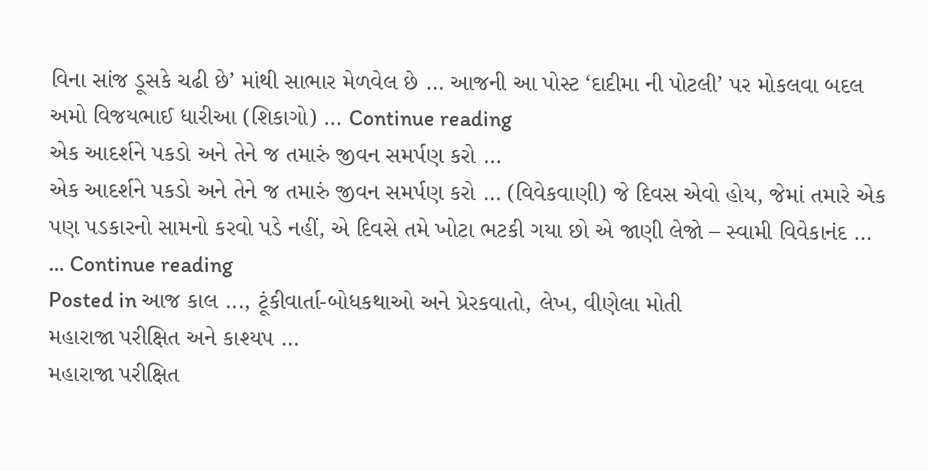વિના સાંજ ડૂસકે ચઢી છે’ માંથી સાભાર મેળવેલ છે … આજની આ પોસ્ટ ‘દાદીમા ની પોટલી’ પર મોકલવા બદલ અમો વિજયભાઈ ધારીઆ (શિકાગો) … Continue reading
એક આદર્શને પકડો અને તેને જ તમારું જીવન સમર્પણ કરો …
એક આદર્શને પકડો અને તેને જ તમારું જીવન સમર્પણ કરો … (વિવેકવાણી) જે દિવસ એવો હોય, જેમાં તમારે એક પણ પડકારનો સામનો કરવો પડે નહીં, એ દિવસે તમે ખોટા ભટકી ગયા છો એ જાણી લેજો – સ્વામી વિવેકાનંદ … … Continue reading
Posted in આજ કાલ ..., ટૂંકીવાર્તા-બોધકથાઓ અને પ્રેરકવાતો, લેખ, વીણેલા મોતી
મહારાજા પરીક્ષિત અને કાશ્યપ …
મહારાજા પરીક્ષિત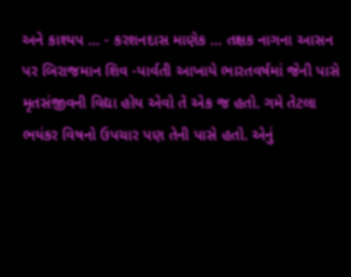અને કાશ્યપ … - કરશનદાસ માણેક … તક્ષક નાગના આસન પર બિરાજમાન શિવ -પાર્વતી આખાયે ભારતવર્ષમાં જેની પાસે મૃતસંજીવની વિદ્યા હોય એવો તે એક જ હતો. ગમે તેટલા ભયંકર વિષનો ઉપચાર પણ તેની પાસે હતો. એનું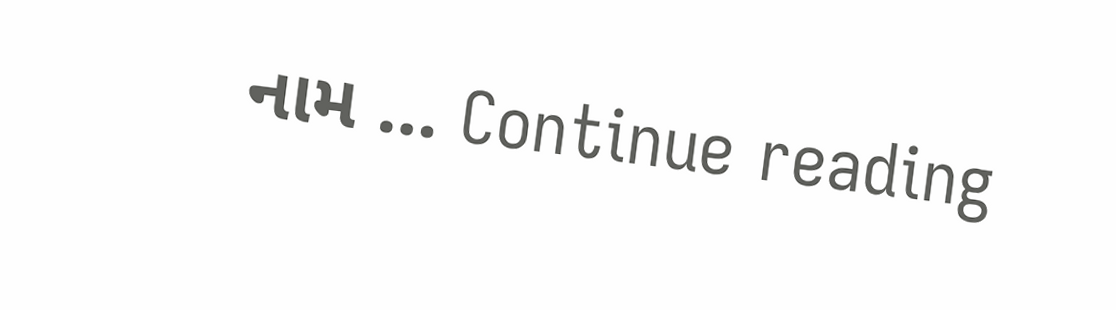નામ … Continue reading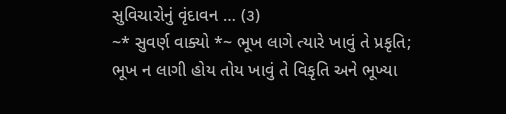સુવિચારોનું વૃંદાવન … (૩)
~* સુવર્ણ વાક્યો *~ ભૂખ લાગે ત્યારે ખાવું તે પ્રકૃતિ; ભૂખ ન લાગી હોય તોય ખાવું તે વિકૃતિ અને ભૂખ્યા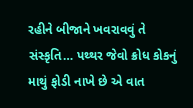રહીને બીજાને ખવરાવવું તે સંસ્કૃતિ… પથ્થર જેવો ક્રોધ કોકનું માથું ફોડી નાખે છે એ વાત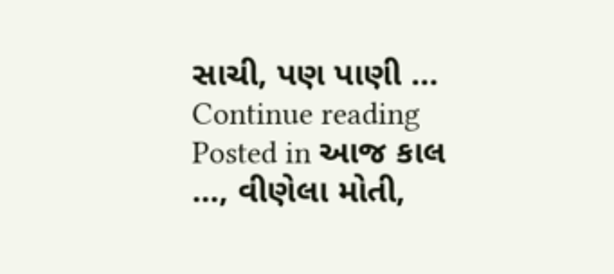સાચી, પણ પાણી … Continue reading
Posted in આજ કાલ ..., વીણેલા મોતી,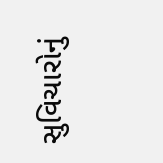સુવિચારોનું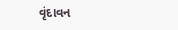વૃંદાવન